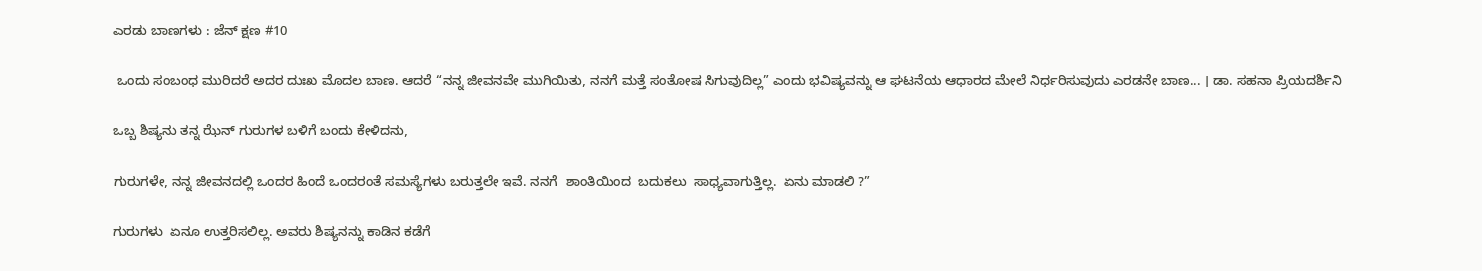ಎರಡು ಬಾಣಗಳು : ಜೆನ್ ಕ್ಷಣ #10

 ಒಂದು ಸಂಬಂಧ ಮುರಿದರೆ ಅದರ ದುಃಖ ಮೊದಲ ಬಾಣ. ಆದರೆ “ನನ್ನ ಜೀವನವೇ ಮುಗಿಯಿತು, ನನಗೆ ಮತ್ತೆ ಸಂತೋಷ ಸಿಗುವುದಿಲ್ಲ” ಎಂದು ಭವಿಷ್ಯವನ್ನು ಆ ಘಟನೆಯ ಆಧಾರದ ಮೇಲೆ ನಿರ್ಧರಿಸುವುದು ಎರಡನೇ ಬಾಣ... । ಡಾ. ಸಹನಾ ಪ್ರಿಯದರ್ಶಿನಿ

ಒಬ್ಬ ಶಿಷ್ಯನು ತನ್ನ ಝೆನ್ ಗುರುಗಳ ಬಳಿಗೆ ಬಂದು ಕೇಳಿದನು,

ಗುರುಗಳೇ, ನನ್ನ ಜೀವನದಲ್ಲಿ ಒಂದರ ಹಿಂದೆ ಒಂದರಂತೆ ಸಮಸ್ಯೆಗಳು ಬರುತ್ತಲೇ ಇವೆ. ನನಗೆ  ಶಾಂತಿಯಿಂದ  ಬದುಕಲು  ಸಾಧ್ಯವಾಗುತ್ತಿಲ್ಲ.  ಏನು ಮಾಡಲಿ ?”

ಗುರುಗಳು  ಏನೂ ಉತ್ತರಿಸಲಿಲ್ಲ. ಅವರು ಶಿಷ್ಯನನ್ನು ಕಾಡಿನ ಕಡೆಗೆ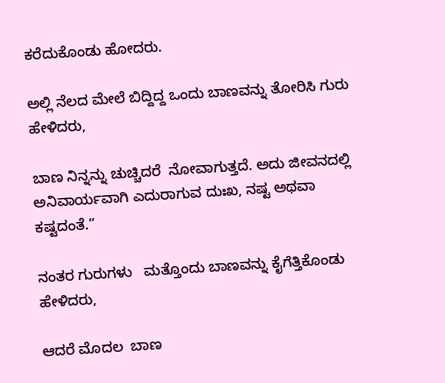ಕರೆದುಕೊಂಡು ಹೋದರು.

ಅಲ್ಲಿ ನೆಲದ ಮೇಲೆ ಬಿದ್ದಿದ್ದ ಒಂದು ಬಾಣವನ್ನು ತೋರಿಸಿ ಗುರು ಹೇಳಿದರು,

ಬಾಣ ನಿನ್ನನ್ನು ಚುಚ್ಚಿದರೆ  ನೋವಾಗುತ್ತದೆ. ಅದು ಜೀವನದಲ್ಲಿ ಅನಿವಾರ್ಯವಾಗಿ ಎದುರಾಗುವ ದುಃಖ, ನಷ್ಟ ಅಥವಾ ಕಷ್ಟದಂತೆ.”

ನಂತರ ಗುರುಗಳು   ಮತ್ತೊಂದು ಬಾಣವನ್ನು ಕೈಗೆತ್ತಿಕೊಂಡು ಹೇಳಿದರು,

ಆದರೆ ಮೊದಲ  ಬಾಣ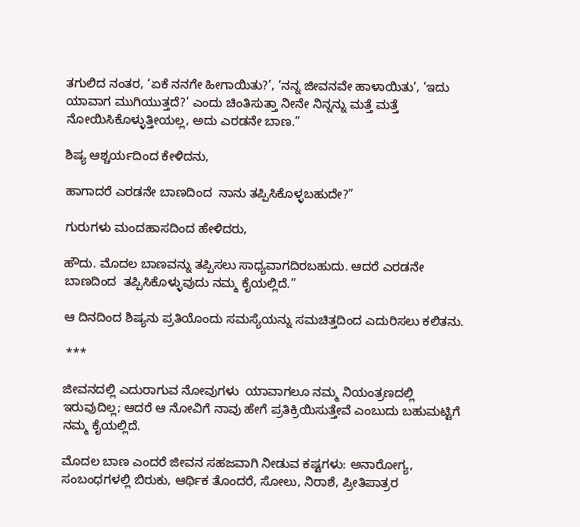ತಗುಲಿದ ನಂತರ, ‘ಏಕೆ ನನಗೇ ಹೀಗಾಯಿತು?’, ‘ನನ್ನ ಜೀವನವೇ ಹಾಳಾಯಿತು‘, ‘ಇದು ಯಾವಾಗ ಮುಗಿಯುತ್ತದೆ?’ ಎಂದು ಚಿಂತಿಸುತ್ತಾ ನೀನೇ ನಿನ್ನನ್ನು ಮತ್ತೆ ಮತ್ತೆ ನೋಯಿಸಿಕೊಳ್ಳುತ್ತೀಯಲ್ಲ, ಅದು ಎರಡನೇ ಬಾಣ.”

ಶಿಷ್ಯ ಆಶ್ಚರ್ಯದಿಂದ ಕೇಳಿದನು,

ಹಾಗಾದರೆ ಎರಡನೇ ಬಾಣದಿಂದ  ನಾನು ತಪ್ಪಿಸಿಕೊಳ್ಳಬಹುದೇ?”

ಗುರುಗಳು ಮಂದಹಾಸದಿಂದ ಹೇಳಿದರು,

ಹೌದು. ಮೊದಲ ಬಾಣವನ್ನು ತಪ್ಪಿಸಲು ಸಾಧ್ಯವಾಗದಿರಬಹುದು. ಆದರೆ ಎರಡನೇ ಬಾಣದಿಂದ  ತಪ್ಪಿಸಿಕೊಳ್ಳುವುದು ನಮ್ಮ ಕೈಯಲ್ಲಿದೆ.”

ಆ ದಿನದಿಂದ ಶಿಷ್ಯನು ಪ್ರತಿಯೊಂದು ಸಮಸ್ಯೆಯನ್ನು ಸಮಚಿತ್ತದಿಂದ ಎದುರಿಸಲು ಕಲಿತನು.

 ***

ಜೀವನದಲ್ಲಿ ಎದುರಾಗುವ ನೋವುಗಳು  ಯಾವಾಗಲೂ ನಮ್ಮ ನಿಯಂತ್ರಣದಲ್ಲಿ ಇರುವುದಿಲ್ಲ; ಆದರೆ ಆ ನೋವಿಗೆ ನಾವು ಹೇಗೆ ಪ್ರತಿಕ್ರಿಯಿಸುತ್ತೇವೆ ಎಂಬುದು ಬಹುಮಟ್ಟಿಗೆ ನಮ್ಮ ಕೈಯಲ್ಲಿದೆ.

ಮೊದಲ ಬಾಣ ಎಂದರೆ ಜೀವನ ಸಹಜವಾಗಿ ನೀಡುವ ಕಷ್ಟಗಳು: ಅನಾರೋಗ್ಯ, ಸಂಬಂಧಗಳಲ್ಲಿ ಬಿರುಕು, ಆರ್ಥಿಕ ತೊಂದರೆ, ಸೋಲು, ನಿರಾಶೆ, ಪ್ರೀತಿಪಾತ್ರರ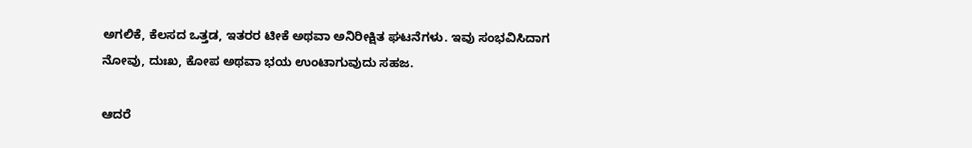ಅಗಲಿಕೆ, ಕೆಲಸದ ಒತ್ತಡ, ಇತರರ ಟೀಕೆ ಅಥವಾ ಅನಿರೀಕ್ಷಿತ ಘಟನೆಗಳು. ಇವು ಸಂಭವಿಸಿದಾಗ ನೋವು, ದುಃಖ, ಕೋಪ ಅಥವಾ ಭಯ ಉಂಟಾಗುವುದು ಸಹಜ.

ಆದರೆ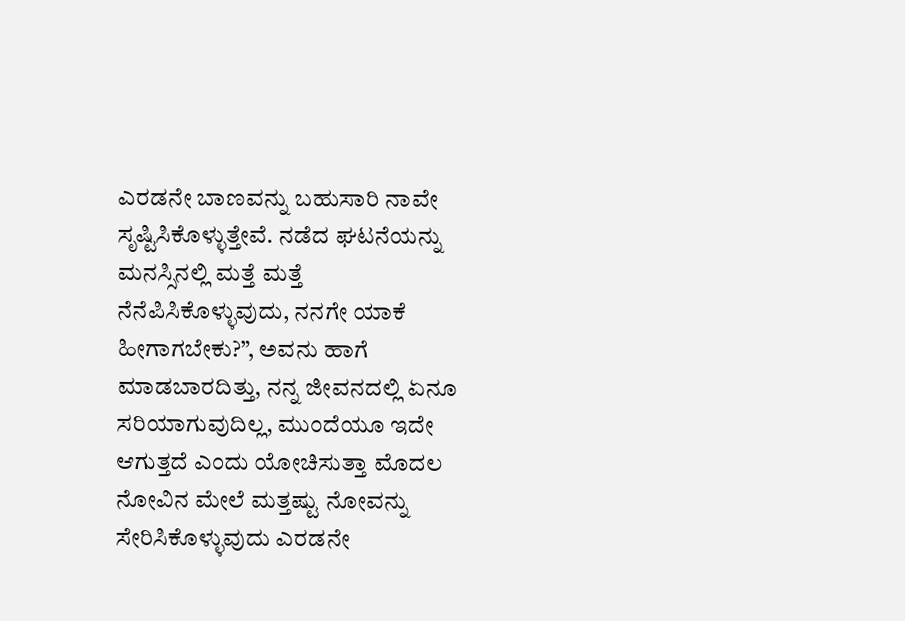ಎರಡನೇ ಬಾಣವನ್ನು ಬಹುಸಾರಿ ನಾವೇ ಸೃಷ್ಟಿಸಿಕೊಳ್ಳುತ್ತೇವೆ. ನಡೆದ ಘಟನೆಯನ್ನು ಮನಸ್ಸಿನಲ್ಲಿ ಮತ್ತೆ ಮತ್ತೆ ನೆನೆಪಿಸಿಕೊಳ್ಳುವುದು, ನನಗೇ ಯಾಕೆ ಹೀಗಾಗಬೇಕು?”, ಅವನು ಹಾಗೆ ಮಾಡಬಾರದಿತ್ತು, ನನ್ನ ಜೀವನದಲ್ಲಿ ಏನೂ ಸರಿಯಾಗುವುದಿಲ್ಲ, ಮುಂದೆಯೂ ಇದೇ ಆಗುತ್ತದೆ ಎಂದು ಯೋಚಿಸುತ್ತಾ ಮೊದಲ ನೋವಿನ ಮೇಲೆ ಮತ್ತಷ್ಟು ನೋವನ್ನು ಸೇರಿಸಿಕೊಳ್ಳುವುದು ಎರಡನೇ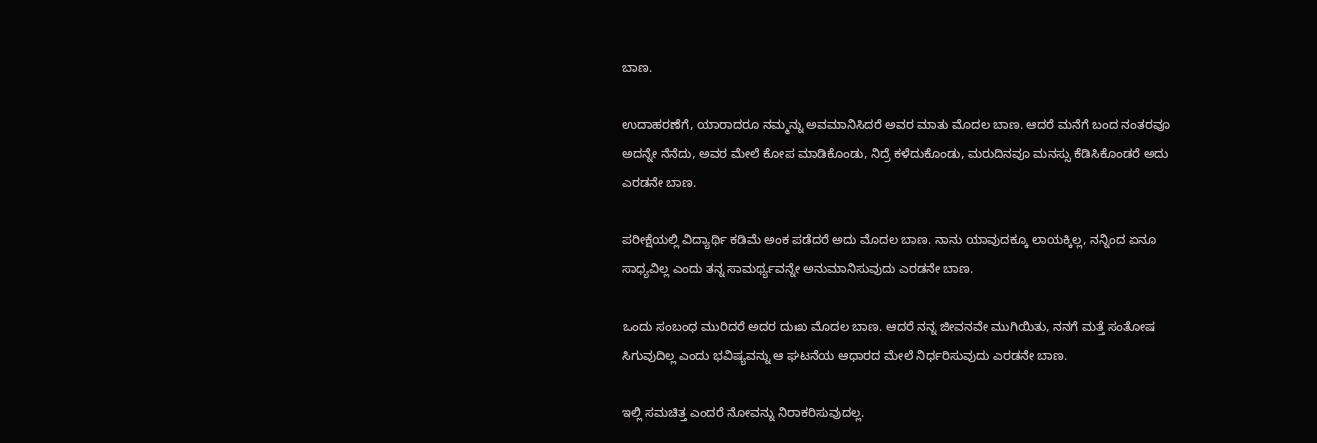ಬಾಣ.

ಉದಾಹರಣೆಗೆ, ಯಾರಾದರೂ ನಮ್ಮನ್ನು ಅವಮಾನಿಸಿದರೆ ಅವರ ಮಾತು ಮೊದಲ ಬಾಣ. ಆದರೆ ಮನೆಗೆ ಬಂದ ನಂತರವೂ ಅದನ್ನೇ ನೆನೆದು, ಅವರ ಮೇಲೆ ಕೋಪ ಮಾಡಿಕೊಂಡು, ನಿದ್ರೆ ಕಳೆದುಕೊಂಡು, ಮರುದಿನವೂ ಮನಸ್ಸು ಕೆಡಿಸಿಕೊಂಡರೆ ಅದು ಎರಡನೇ ಬಾಣ.

ಪರೀಕ್ಷೆಯಲ್ಲಿ ವಿದ್ಯಾರ್ಥಿ ಕಡಿಮೆ ಅಂಕ ಪಡೆದರೆ ಅದು ಮೊದಲ ಬಾಣ. ನಾನು ಯಾವುದಕ್ಕೂ ಲಾಯಕ್ಕಿಲ್ಲ, ನನ್ನಿಂದ ಏನೂ ಸಾಧ್ಯವಿಲ್ಲ ಎಂದು ತನ್ನ ಸಾಮರ್ಥ್ಯವನ್ನೇ ಅನುಮಾನಿಸುವುದು ಎರಡನೇ ಬಾಣ.

ಒಂದು ಸಂಬಂಧ ಮುರಿದರೆ ಅದರ ದುಃಖ ಮೊದಲ ಬಾಣ. ಆದರೆ ನನ್ನ ಜೀವನವೇ ಮುಗಿಯಿತು, ನನಗೆ ಮತ್ತೆ ಸಂತೋಷ ಸಿಗುವುದಿಲ್ಲ ಎಂದು ಭವಿಷ್ಯವನ್ನು ಆ ಘಟನೆಯ ಆಧಾರದ ಮೇಲೆ ನಿರ್ಧರಿಸುವುದು ಎರಡನೇ ಬಾಣ.

ಇಲ್ಲಿ ಸಮಚಿತ್ತ ಎಂದರೆ ನೋವನ್ನು ನಿರಾಕರಿಸುವುದಲ್ಲ.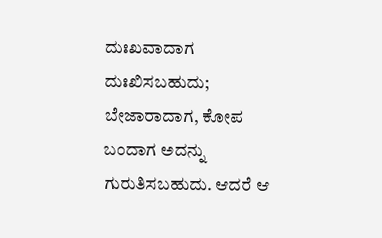ದುಃಖವಾದಾಗ ದುಃಖಿಸಬಹುದು; ಬೇಜಾರಾದಾಗ, ಕೋಪ ಬಂದಾಗ ಅದನ್ನು ಗುರುತಿಸಬಹುದು. ಆದರೆ ಆ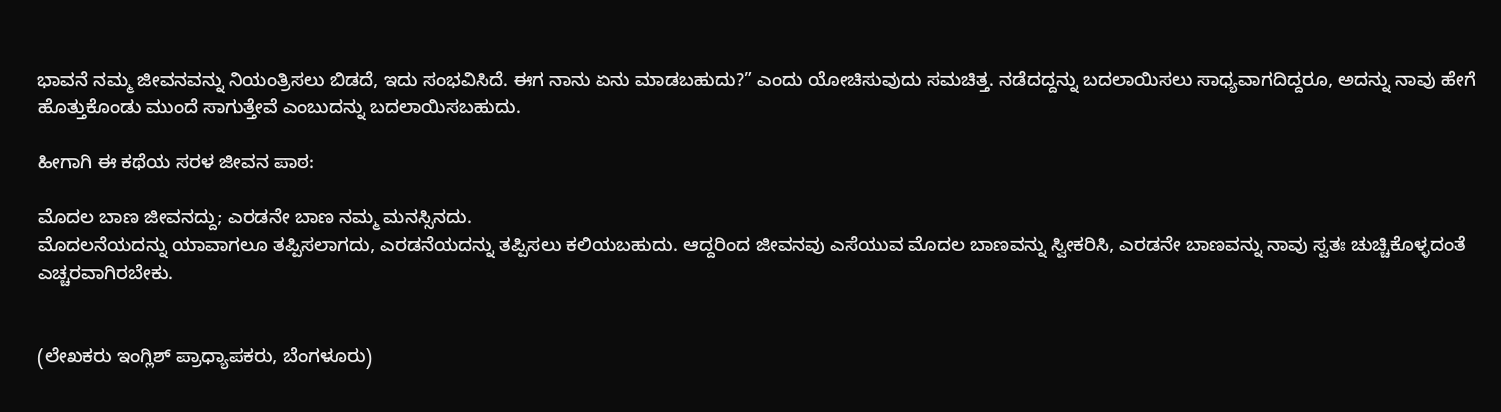ಭಾವನೆ ನಮ್ಮ ಜೀವನವನ್ನು ನಿಯಂತ್ರಿಸಲು ಬಿಡದೆ, ಇದು ಸಂಭವಿಸಿದೆ. ಈಗ ನಾನು ಏನು ಮಾಡಬಹುದು?” ಎಂದು ಯೋಚಿಸುವುದು ಸಮಚಿತ್ತ. ನಡೆದದ್ದನ್ನು ಬದಲಾಯಿಸಲು ಸಾಧ್ಯವಾಗದಿದ್ದರೂ, ಅದನ್ನು ನಾವು ಹೇಗೆ ಹೊತ್ತುಕೊಂಡು ಮುಂದೆ ಸಾಗುತ್ತೇವೆ ಎಂಬುದನ್ನು ಬದಲಾಯಿಸಬಹುದು.

ಹೀಗಾಗಿ ಈ ಕಥೆಯ ಸರಳ ಜೀವನ ಪಾಠ:

ಮೊದಲ ಬಾಣ ಜೀವನದ್ದು; ಎರಡನೇ ಬಾಣ ನಮ್ಮ ಮನಸ್ಸಿನದು.
ಮೊದಲನೆಯದನ್ನು ಯಾವಾಗಲೂ ತಪ್ಪಿಸಲಾಗದು, ಎರಡನೆಯದನ್ನು ತಪ್ಪಿಸಲು ಕಲಿಯಬಹುದು. ಆದ್ದರಿಂದ ಜೀವನವು ಎಸೆಯುವ ಮೊದಲ ಬಾಣವನ್ನು ಸ್ವೀಕರಿಸಿ, ಎರಡನೇ ಬಾಣವನ್ನು ನಾವು ಸ್ವತಃ ಚುಚ್ಚಿಕೊಳ್ಳದಂತೆ ಎಚ್ಚರವಾಗಿರಬೇಕು.


(ಲೇಖಕರು ಇಂಗ್ಲಿಶ್ ಪ್ರಾಧ್ಯಾಪಕರು, ಬೆಂಗಳೂರು)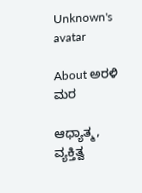Unknown's avatar

About ಅರಳಿ ಮರ

ಆಧ್ಯಾತ್ಮ, ವ್ಯಕ್ತಿತ್ವ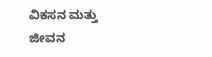ವಿಕಸನ ಮತ್ತು ಜೀವನ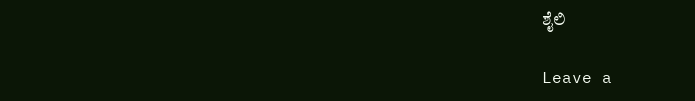ಶೈಲಿ

Leave a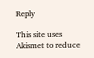Reply

This site uses Akismet to reduce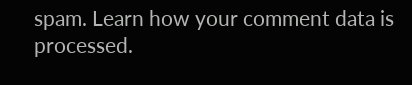spam. Learn how your comment data is processed.